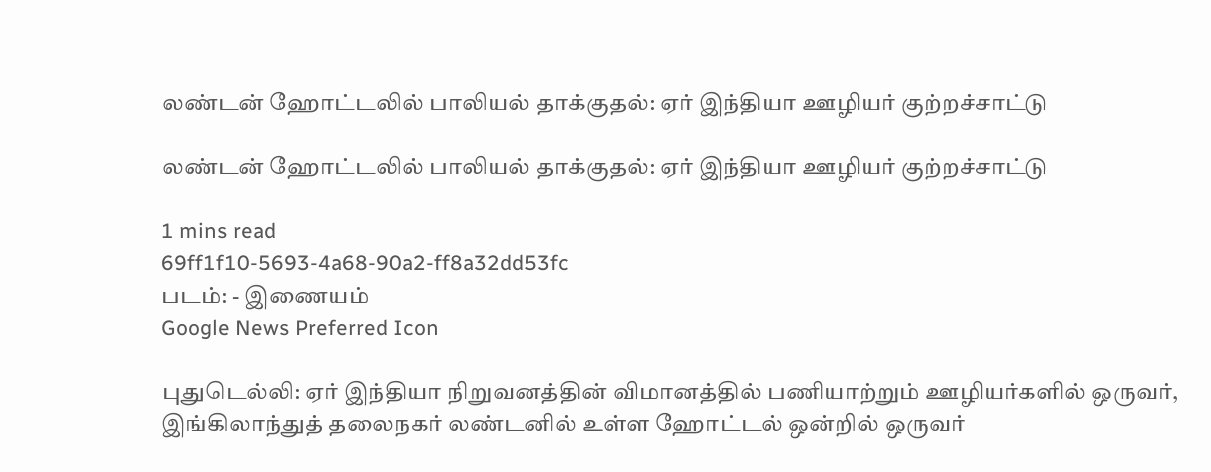லண்டன் ஹோட்டலில் பாலியல் தாக்குதல்: ஏர் இந்தியா ஊழியர் குற்றச்சாட்டு

லண்டன் ஹோட்டலில் பாலியல் தாக்குதல்: ஏர் இந்தியா ஊழியர் குற்றச்சாட்டு

1 mins read
69ff1f10-5693-4a68-90a2-ff8a32dd53fc
படம்: - இணையம்
Google News Preferred Icon

புதுடெல்லி: ஏர் இந்தியா நிறுவனத்தின் விமானத்தில் பணியாற்றும் ஊழியர்களில் ஒருவர், இங்கிலாந்துத் தலைநகர் லண்டனில் உள்ள ஹோட்டல் ஒன்றில் ஒருவர்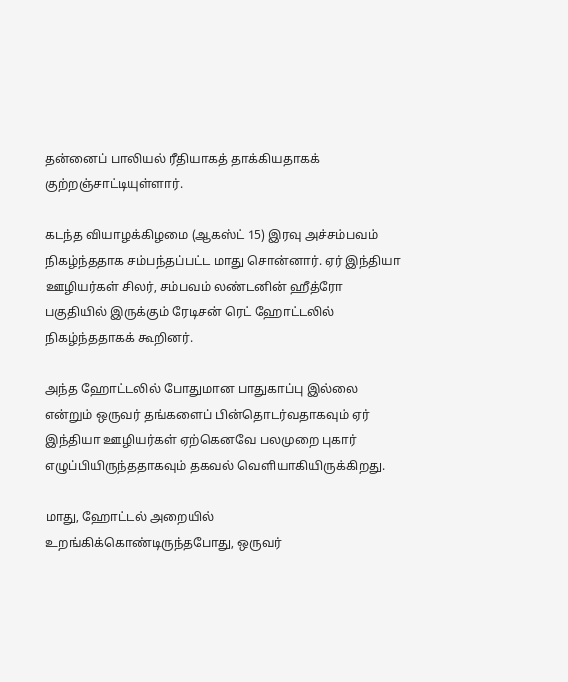தன்னைப் பாலியல் ரீதியாகத் தாக்கியதாகக் குற்றஞ்சாட்டியுள்ளார்.

கடந்த வியாழக்கிழமை (ஆகஸ்ட் 15) இரவு அச்சம்பவம் நிகழ்ந்ததாக சம்பந்தப்பட்ட மாது சொன்னார். ஏர் இந்தியா ஊழியர்கள் சிலர், சம்பவம் லண்டனின் ஹீத்ரோ பகுதியில் இருக்கும் ரேடிசன் ரெட் ஹோட்டலில் நிகழ்ந்ததாகக் கூறினர்.

அந்த ஹோட்டலில் போதுமான பாதுகாப்பு இல்லை என்றும் ஒருவர் தங்களைப் பின்தொடர்வதாகவும் ஏர் இந்தியா ஊழியர்கள் ஏற்கெனவே பலமுறை புகார் எழுப்பியிருந்ததாகவும் தகவல் வெளியாகியிருக்கிறது.

மாது, ஹோட்டல் அறையில் உறங்கிக்கொண்டிருந்தபோது, ஒருவர்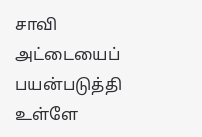சாவி அட்டையைப் பயன்படுத்தி உள்ளே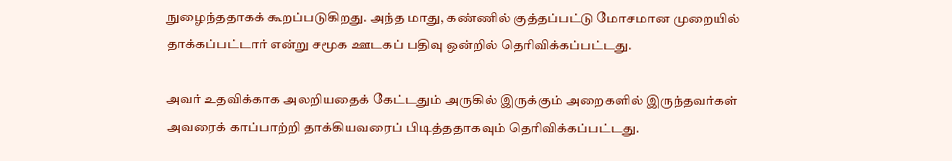நுழைந்ததாகக் கூறப்படுகிறது. அந்த மாது, கண்ணில் குத்தப்பட்டு மோசமான முறையில் தாக்கப்பட்டார் என்று சமூக ஊடகப் பதிவு ஒன்றில் தெரிவிக்கப்பட்டது.

அவர் உதவிக்காக அலறியதைக் கேட்டதும் அருகில் இருக்கும் அறைகளில் இருந்தவர்கள் அவரைக் காப்பாற்றி தாக்கியவரைப் பிடித்ததாகவும் தெரிவிக்கப்பட்டது.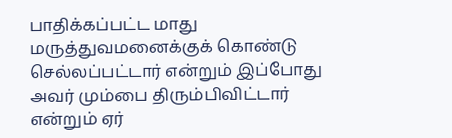பாதிக்கப்பட்ட மாது மருத்துவமனைக்குக் கொண்டு செல்லப்பட்டார் என்றும் இப்போது அவர் மும்பை திரும்பிவிட்டார் என்றும் ஏர்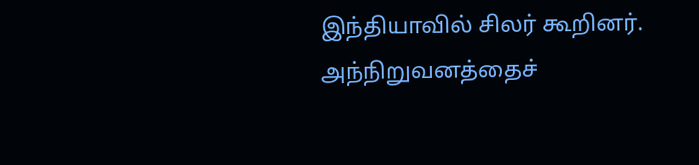இந்தியாவில் சிலர் கூறினர். அந்நிறுவனத்தைச்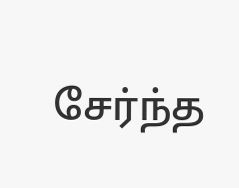சேர்ந்த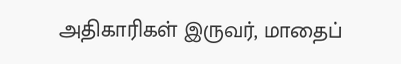அதிகாரிகள் இருவர், மாதைப்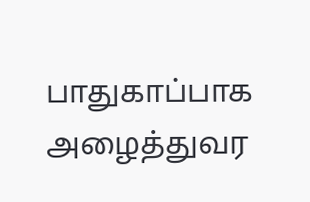பாதுகாப்பாக அழைத்துவர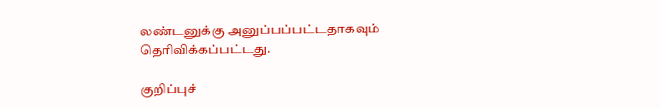லண்டனுக்கு அனுப்பப்பட்டதாகவும் தெரிவிக்கப்பட்டது.

குறிப்புச்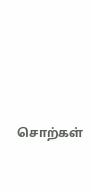சொற்கள்